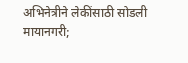अभिनेत्रीने लेकींसाठी सोडली मायानगरी;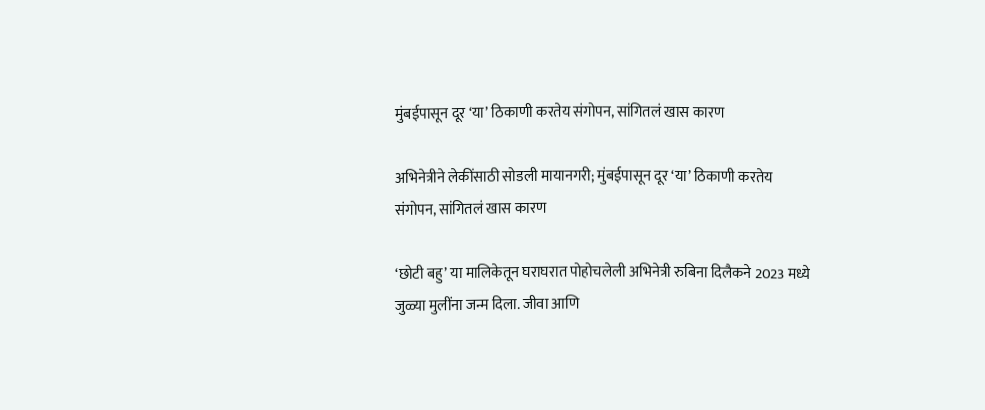मुंबईपासून दूर ‘या’ ठिकाणी करतेय संगोपन, सांगितलं खास कारण

अभिनेत्रीने लेकींसाठी सोडली मायानगरी; मुंबईपासून दूर ‘या’ ठिकाणी करतेय संगोपन, सांगितलं खास कारण

‘छोटी बहु’ या मालिकेतून घराघरात पोहोचलेली अभिनेत्री रुबिना दिलैकने 2023 मध्ये जुळ्या मुलींना जन्म दिला. जीवा आणि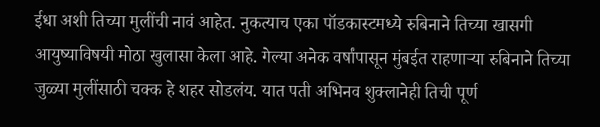ईधा अशी तिच्या मुलींची नावं आहेत. नुकत्याच एका पॉडकास्टमध्ये रुबिनाने तिच्या खासगी आयुष्याविषयी मोठा खुलासा केला आहे. गेल्या अनेक वर्षांपासून मुंबईत राहणाऱ्या रुबिनाने तिच्या जुळ्या मुलींसाठी चक्क हे शहर सोडलंय. यात पती अभिनव शुक्लानेही तिची पूर्ण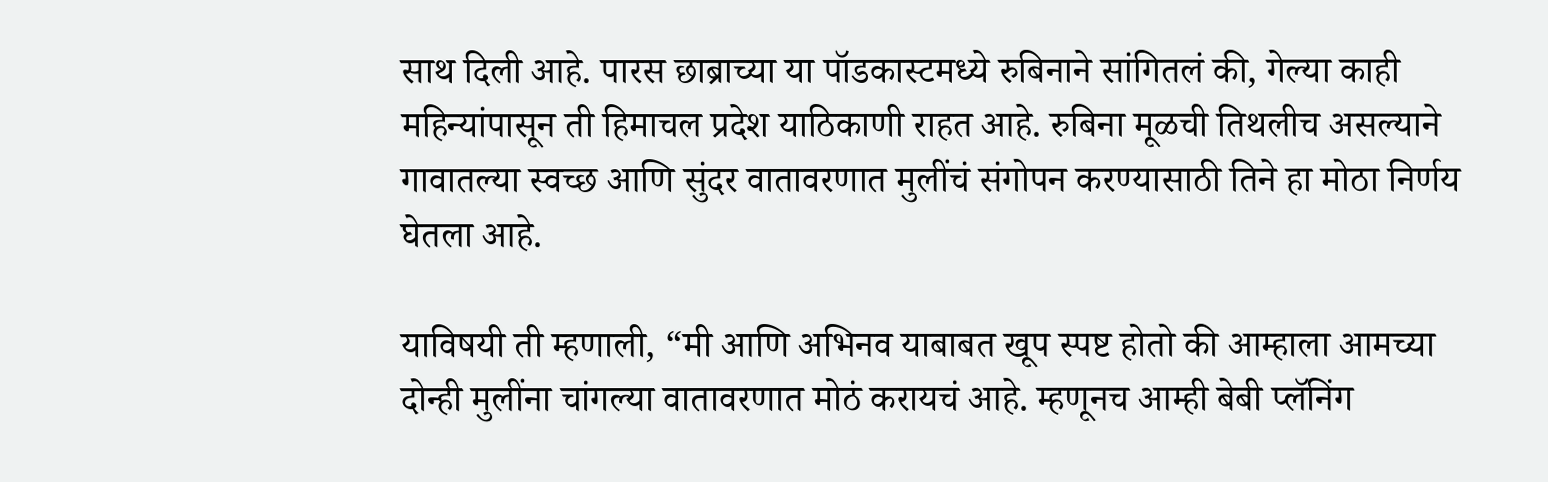साथ दिली आहे. पारस छाब्राच्या या पॉडकास्टमध्ये रुबिनाने सांगितलं की, गेल्या काही महिन्यांपासून ती हिमाचल प्रदेश याठिकाणी राहत आहे. रुबिना मूळची तिथलीच असल्याने गावातल्या स्वच्छ आणि सुंदर वातावरणात मुलींचं संगोपन करण्यासाठी तिने हा मोठा निर्णय घेतला आहे.

याविषयी ती म्हणाली, “मी आणि अभिनव याबाबत खूप स्पष्ट होतो की आम्हाला आमच्या दोन्ही मुलींना चांगल्या वातावरणात मोठं करायचं आहे. म्हणूनच आम्ही बेबी प्लॅनिंग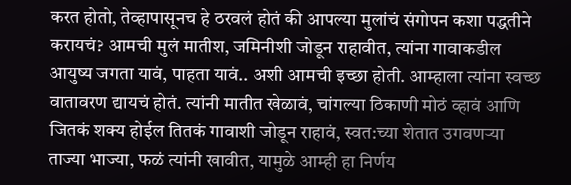करत होतो, तेव्हापासूनच हे ठरवलं होतं की आपल्या मुलांचं संगोपन कशा पद्धतीने करायचं? आमची मुलं मातीश, जमिनीशी जोडून राहावीत, त्यांना गावाकडील आयुष्य जगता यावं, पाहता यावं.. अशी आमची इच्छा होती. आम्हाला त्यांना स्वच्छ वातावरण द्यायचं होतं. त्यांनी मातीत खेळावं, चांगल्या ठिकाणी मोठं व्हावं आणि जितकं शक्य होईल तितकं गावाशी जोडून राहावं, स्वत:च्या शेतात उगवणऱ्या ताज्या भाज्या, फळं त्यांनी खावीत, यामुळे आम्ही हा निर्णय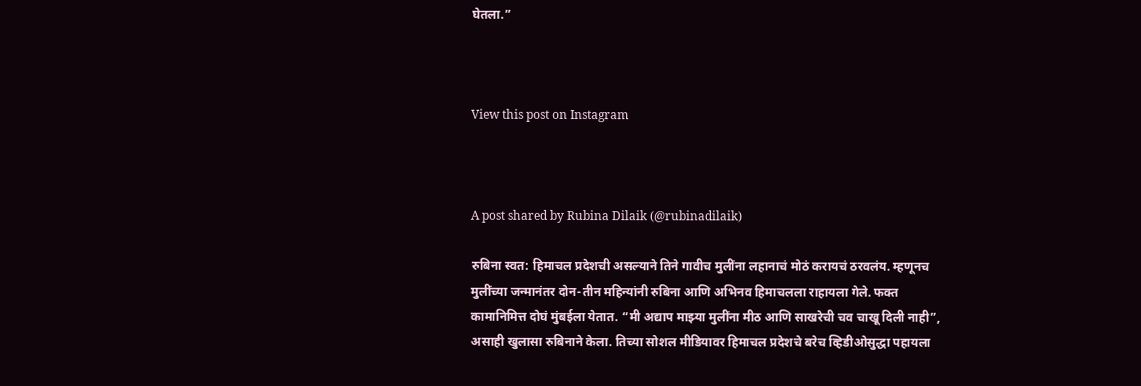घेतला.”



View this post on Instagram



A post shared by Rubina Dilaik (@rubinadilaik)

रुबिना स्वत: हिमाचल प्रदेशची असल्याने तिने गावीच मुलींना लहानाचं मोठं करायचं ठरवलंय. म्हणूनच मुलींच्या जन्मानंतर दोन-तीन महिन्यांनी रुबिना आणि अभिनव हिमाचलला राहायला गेले. फक्त कामानिमित्त दोघं मुंबईला येतात. “मी अद्याप माझ्या मुलींना मीठ आणि साखरेची चव चाखू दिली नाही”, असाही खुलासा रुबिनाने केला. तिच्या सोशल मीडियावर हिमाचल प्रदेशचे बरेच व्हिडीओसुद्धा पहायला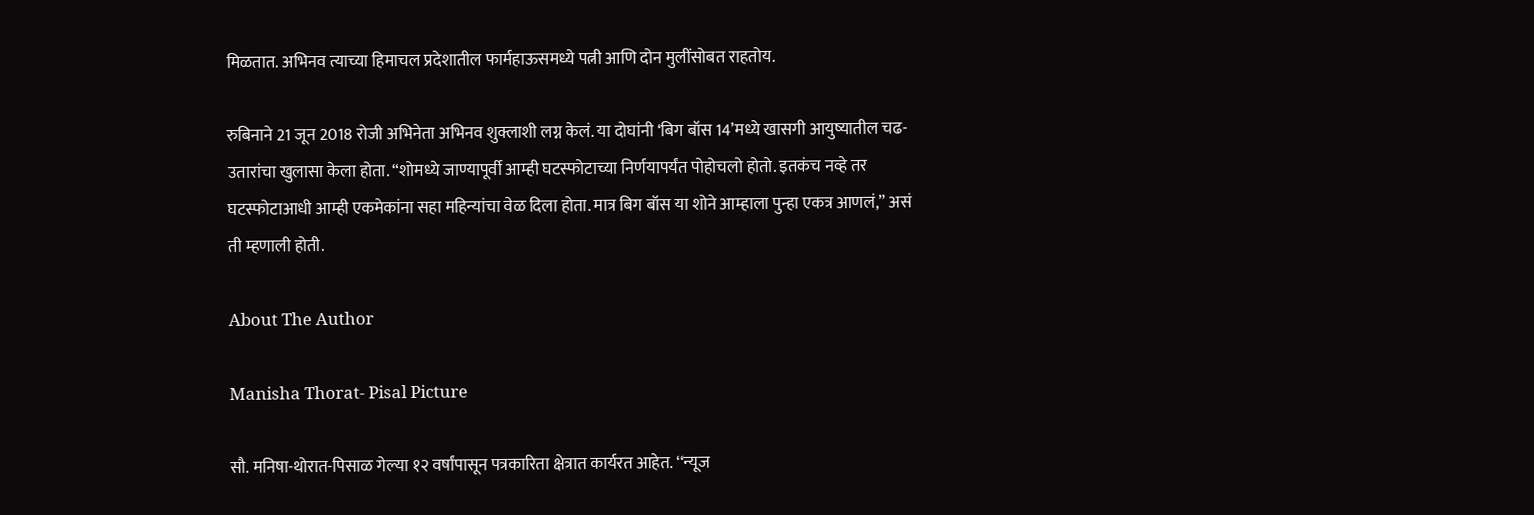मिळतात. अभिनव त्याच्या हिमाचल प्रदेशातील फार्महाऊसमध्ये पत्नी आणि दोन मुलींसोबत राहतोय.

रुबिनाने 21 जून 2018 रोजी अभिनेता अभिनव शुक्लाशी लग्न केलं. या दोघांनी ‘बिग बॉस 14’मध्ये खासगी आयुष्यातील चढ-उतारांचा खुलासा केला होता. “शोमध्ये जाण्यापूर्वी आम्ही घटस्फोटाच्या निर्णयापर्यंत पोहोचलो होतो. इतकंच नव्हे तर घटस्फोटाआधी आम्ही एकमेकांना सहा महिन्यांचा वेळ दिला होता. मात्र बिग बॉस या शोने आम्हाला पुन्हा एकत्र आणलं,” असं ती म्हणाली होती.

About The Author

Manisha Thorat- Pisal Picture

सौ. मनिषा-थोरात-पिसाळ गेल्या १२ वर्षांपासून पत्रकारिता क्षेत्रात कार्यरत आहेत. ‘‘न्यूज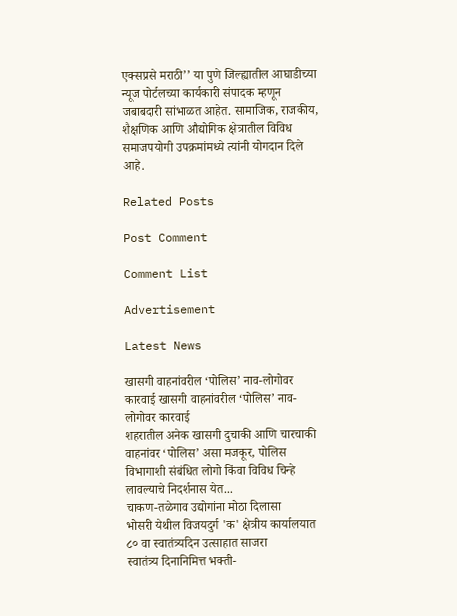एक्सप्रसे मराठी’’ या पुणे जिल्ह्यातील आघाडीच्या न्यूज पोर्टलच्या कार्यकारी संपादक म्हणून जबाबदारी सांभाळत आहेत. सामाजिक, राजकीय, शैक्षणिक आणि औद्योगिक क्षेत्रातील विविध समाजपयोगी उपक्रमांमध्ये त्यांनी योगदान दिले आहे.

Related Posts

Post Comment

Comment List

Advertisement

Latest News

खासगी वाहनांवरील ‘पोलिस’ नाव-लोगोवर कारवाई खासगी वाहनांवरील ‘पोलिस’ नाव-लोगोवर कारवाई
शहरातील अनेक खासगी दुचाकी आणि चारचाकी वाहनांवर ‘पोलिस’ असा मजकूर, पोलिस विभागाशी संबंधित लोगो किंवा विविध चिन्हे लावल्याचे निदर्शनास येत...
चाकण-तळेगाव उद्योगांना मोठा दिलासा
भोसरी येथील विजयदुर्ग 'क' क्षेत्रीय कार्यालयात ८० वा स्वातंत्र्यदिन उत्साहात साजरा
स्वातंत्र्य दिनानिमित्त भक्ती-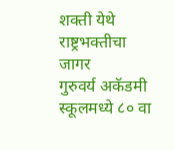शक्ती येथे राष्ट्रभक्तीचा जागर
गुरुवर्य अकॅडमी स्कूलमध्ये ८० वा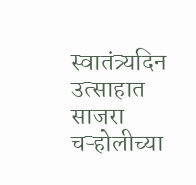स्वातंत्र्यदिन उत्साहात साजरा
चऱ्होलीच्या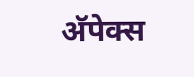अ‍ॅपेक्स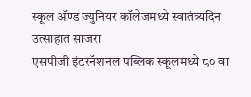स्कूल अ‍ॅण्ड ज्युनियर कॉलेजमध्ये स्वातंत्र्यदिन उत्साहात साजरा
एसपीजी इंटरनॅशनल पब्लिक स्कूलमध्ये ८० वा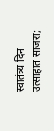स्वातंत्र्य दिन उत्साहात साजरा;